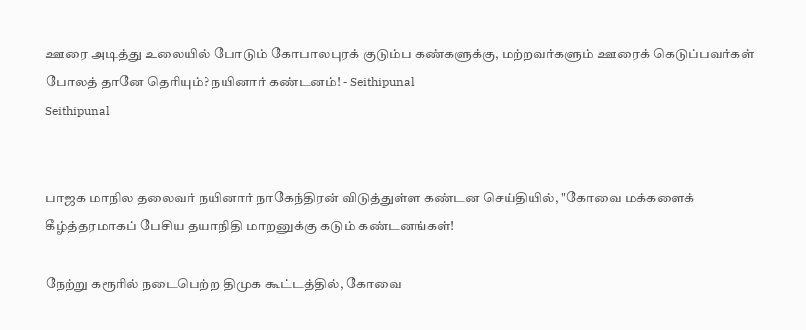ஊரை அடித்து உலையில் போடும் கோபாலபுரக் குடும்ப கண்களுக்கு, மற்றவர்களும் ஊரைக் கெடுப்பவர்கள் போலத் தானே தெரியும்? நயினார் கண்டனம்! - Seithipunal
Seithipunal


பாஜக மாநில தலைவர் நயினார் நாகேந்திரன் விடுத்துள்ள கண்டன செய்தியில், "கோவை மக்களைக் கீழ்த்தரமாகப் பேசிய தயாநிதி மாறனுக்கு கடும் கண்டனங்கள்!

நேற்று கரூரில் நடைபெற்ற திமுக கூட்டத்தில், கோவை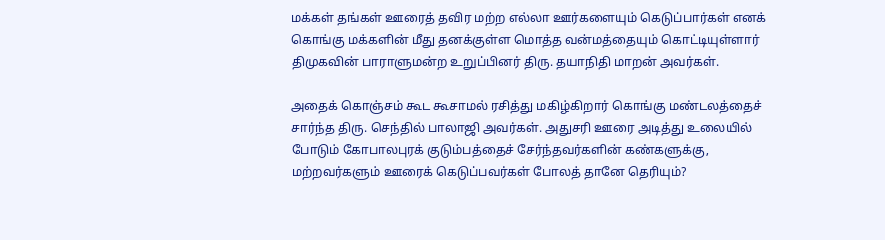மக்கள் தங்கள் ஊரைத் தவிர மற்ற எல்லா ஊர்களையும் கெடுப்பார்கள் எனக் கொங்கு மக்களின் மீது தனக்குள்ள மொத்த வன்மத்தையும் கொட்டியுள்ளார் திமுகவின் பாராளுமன்ற உறுப்பினர் திரு. தயாநிதி மாறன் அவர்கள்.

அதைக் கொஞ்சம் கூட கூசாமல் ரசித்து மகிழ்கிறார் கொங்கு மண்டலத்தைச் சார்ந்த திரு. செந்தில் பாலாஜி அவர்கள். அதுசரி ஊரை அடித்து உலையில் போடும் கோபாலபுரக் குடும்பத்தைச் சேர்ந்தவர்களின் கண்களுக்கு, மற்றவர்களும் ஊரைக் கெடுப்பவர்கள் போலத் தானே தெரியும்?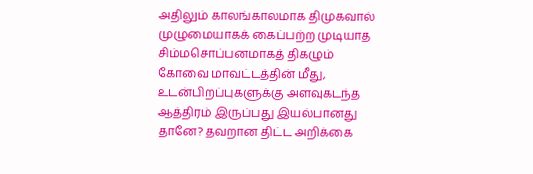அதிலும் காலங்காலமாக திமுகவால் முழுமையாகக் கைப்பற்ற முடியாத சிம்மசொப்பனமாகத் திகழும் கோவை மாவட்டத்தின் மீது, உடன்பிறப்புகளுக்கு அளவுகடந்த ஆத்திரம் இருப்பது இயல்பானது தானே? தவறான திட்ட அறிக்கை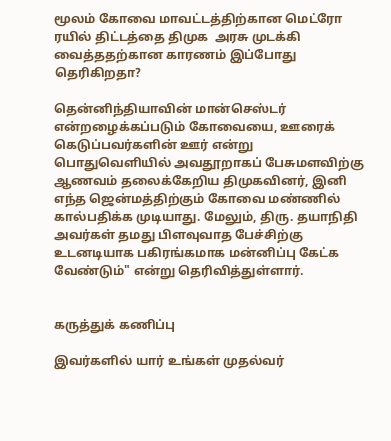மூலம் கோவை மாவட்டத்திற்கான மெட்ரோ ரயில் திட்டத்தை திமுக  அரசு முடக்கி வைத்ததற்கான காரணம் இப்போது தெரிகிறதா?

தென்னிந்தியாவின் மான்செஸ்டர் என்றழைக்கப்படும் கோவையை, ஊரைக் கெடுப்பவர்களின் ஊர் என்று பொதுவெளியில் அவதூறாகப் பேசுமளவிற்கு ஆணவம் தலைக்கேறிய திமுகவினர், இனி எந்த ஜென்மத்திற்கும் கோவை மண்ணில் கால்பதிக்க முடியாது. மேலும், திரு. தயாநிதி அவர்கள் தமது பிளவுவாத பேச்சிற்கு உடனடியாக பகிரங்கமாக மன்னிப்பு கேட்க வேண்டும்" என்று தெரிவித்துள்ளார்.


கருத்துக் கணிப்பு

இவர்களில் யார் உங்கள் முதல்வர்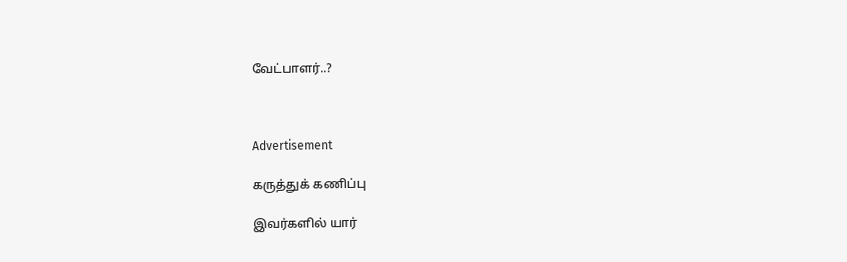வேட்பாளர்..?



Advertisement

கருத்துக் கணிப்பு

இவர்களில் யார்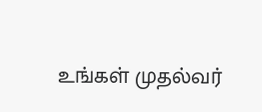உங்கள் முதல்வர்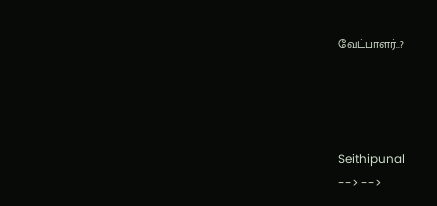வேட்பாளர்..?




Seithipunal
--> -->